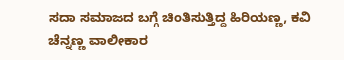ಸದಾ ಸಮಾಜದ ಬಗ್ಗೆ ಚಿಂತಿಸುತ್ತಿದ್ದ ಹಿರಿಯಣ್ಣ, ಕವಿ ಚೆನ್ನಣ್ಣ ವಾಲೀಕಾರ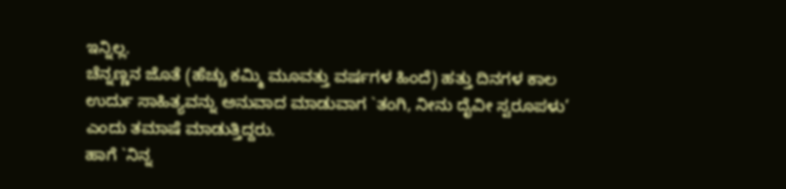ಇನ್ನಿಲ್ಲ.
ಚೆನ್ನಣ್ಣನ ಜೊತೆ (ಹೆಚ್ಚು ಕಮ್ಮಿ ಮೂವತ್ತು ವರ್ಷಗಳ ಹಿಂದೆ) ಹತ್ತು ದಿನಗಳ ಕಾಲ ಉರ್ದು ಸಾಹಿತ್ಯವನ್ನು ಅನುವಾದ ಮಾಡುವಾಗ `ತಂಗಿ, ನೀನು ದೈವೀ ಸ್ವರೂಪಳು’ ಎಂದು ತಮಾಷೆ ಮಾಡುತ್ತಿದ್ದರು.
ಹಾಗೆ `ನಿನ್ನ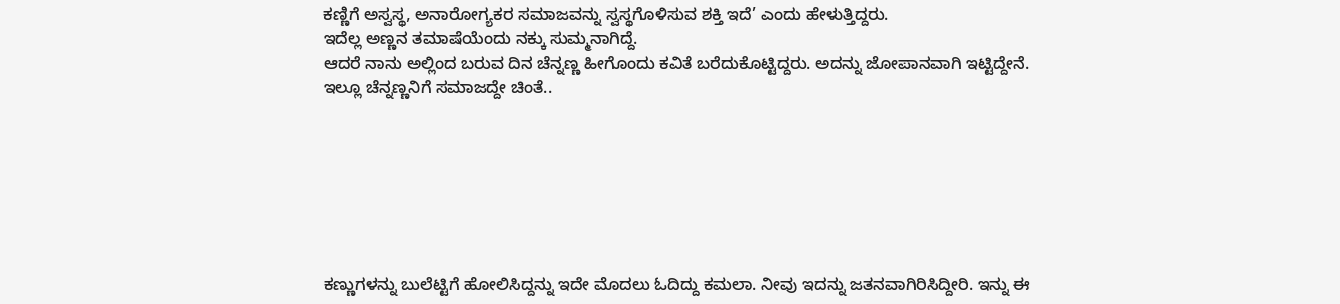ಕಣ್ಣಿಗೆ ಅಸ್ವಸ್ಥ, ಅನಾರೋಗ್ಯಕರ ಸಮಾಜವನ್ನು ಸ್ವಸ್ಥಗೊಳಿಸುವ ಶಕ್ತಿ ಇದೆ’ ಎಂದು ಹೇಳುತ್ತಿದ್ದರು.
ಇದೆಲ್ಲ ಅಣ್ಣನ ತಮಾಷೆಯೆಂದು ನಕ್ಕು ಸುಮ್ಮನಾಗಿದ್ದೆ.
ಆದರೆ ನಾನು ಅಲ್ಲಿಂದ ಬರುವ ದಿನ ಚೆನ್ನಣ್ಣ ಹೀಗೊಂದು ಕವಿತೆ ಬರೆದುಕೊಟ್ಟಿದ್ದರು. ಅದನ್ನು ಜೋಪಾನವಾಗಿ ಇಟ್ಟಿದ್ದೇನೆ.
ಇಲ್ಲೂ ಚೆನ್ನಣ್ಣನಿಗೆ ಸಮಾಜದ್ದೇ ಚಿಂತೆ..







ಕಣ್ಣುಗಳನ್ನು ಬುಲೆಟ್ಟಿಗೆ ಹೋಲಿಸಿದ್ದನ್ನು ಇದೇ ಮೊದಲು ಓದಿದ್ದು ಕಮಲಾ. ನೀವು ಇದನ್ನು ಜತನವಾಗಿರಿಸಿದ್ದೀರಿ. ಇನ್ನು ಈ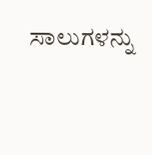ಸಾಲುಗಳನ್ನು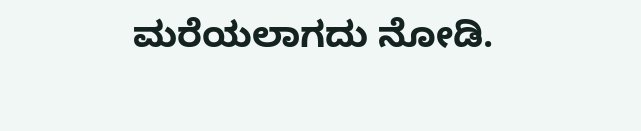ಮರೆಯಲಾಗದು ನೋಡಿ.